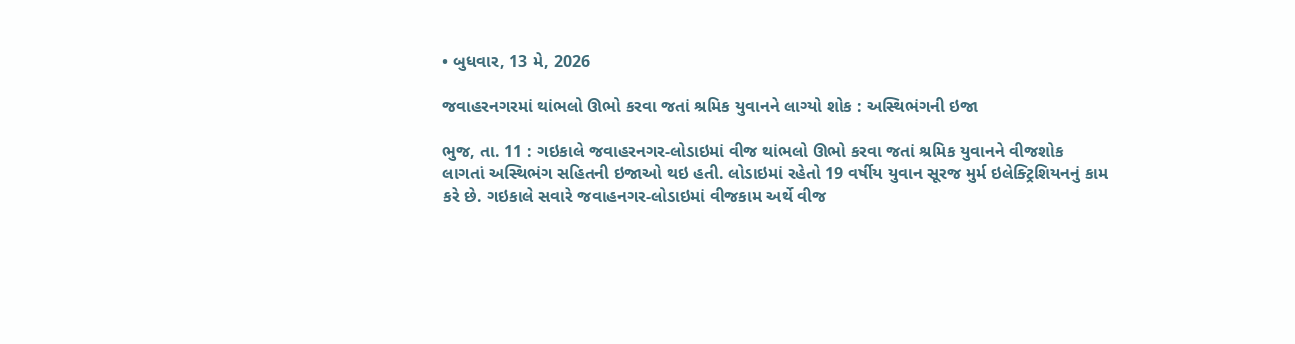• બુધવાર, 13 મે, 2026

જવાહરનગરમાં થાંભલો ઊભો કરવા જતાં શ્રમિક યુવાનને લાગ્યો શોક : અસ્થિભંગની ઇજા

ભુજ, તા. 11 : ગઇકાલે જવાહરનગર-લોડાઇમાં વીજ થાંભલો ઊભો કરવા જતાં શ્રમિક યુવાનને વીજશોક લાગતાં અસ્થિભંગ સહિતની ઇજાઓ થઇ હતી. લોડાઇમાં રહેતો 19 વર્ષીય યુવાન સૂરજ મુર્મ ઇલેક્ટ્રિશિયનનું કામ કરે છે. ગઇકાલે સવારે જવાહનગર-લોડાઇમાં વીજકામ અર્થે વીજ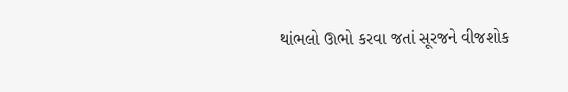થાંભલો ઊભો કરવા જતાં સૂરજને વીજશોક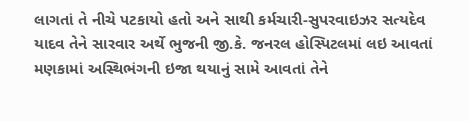લાગતાં તે નીચે પટકાયો હતો અને સાથી કર્મચારી-સુપરવાઇઝર સત્યદેવ યાદવ તેને સારવાર અર્થે ભુજની જી.કે. જનરલ હોસ્પિટલમાં લઇ આવતાં મણકામાં અસ્થિભંગની ઇજા થયાનું સામે આવતાં તેને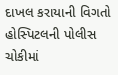દાખલ કરાયાની વિગતો હોસ્પિટલની પોલીસ ચોકીમાં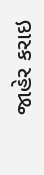જાહેર કરાઇ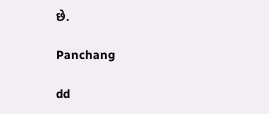છે.

Panchang

dd